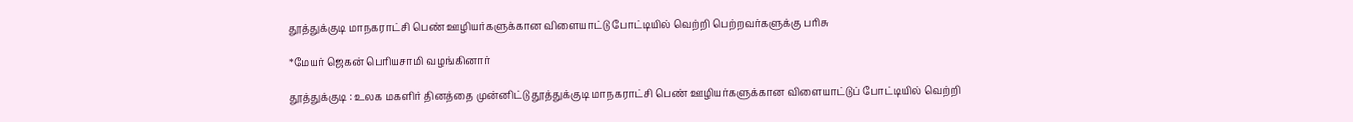தூத்துக்குடி மாநகராட்சி பெண் ஊழியர்களுக்கான விளையாட்டு போட்டியில் வெற்றி பெற்றவர்களுக்கு பரிசு

*மேயர் ஜெகன் பெரியசாமி வழங்கினார்

தூத்துக்குடி : உலக மகளிர் தினத்தை முன்னிட்டு தூத்துக்குடி மாநகராட்சி பெண் ஊழியர்களுக்கான விளையாட்டுப் போட்டியில் வெற்றி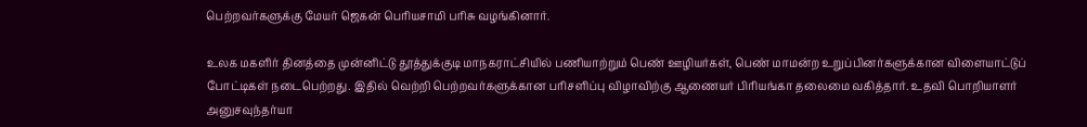பெற்றவர்களுக்கு மேயர் ஜெகன் பெரியசாமி பரிசு வழங்கினார்.

உலக மகளிர் தினத்தை முன்னிட்டு தூத்துக்குடி மாநகராட்சியில் பணியாற்றும் பெண் ஊழியர்கள், பெண் மாமன்ற உறுப்பினர்களுக்கான விளையாட்டுப் போட்டிகள் நடைபெற்றது. இதில் வெற்றி பெற்றவர்களுக்கான பரிசளிப்பு விழாவிற்கு ஆணையர் பிரியங்கா தலைமை வகித்தார். உதவி பொறியாளர் அனுசவுந்தர்யா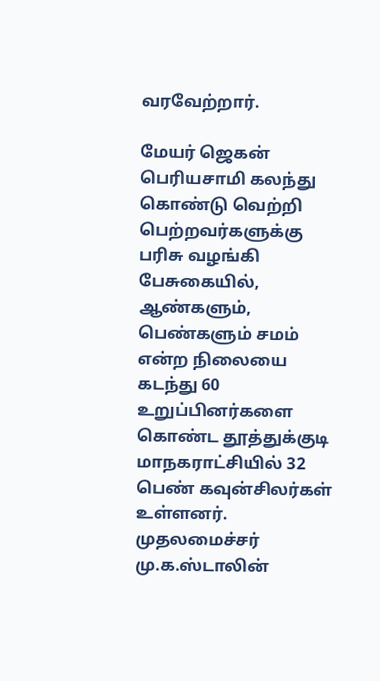வரவேற்றார்.

மேயர் ஜெகன் பெரியசாமி கலந்து கொண்டு வெற்றி பெற்றவர்களுக்கு பரிசு வழங்கி பேசுகையில், ஆண்களும், பெண்களும் சமம் என்ற நிலையை கடந்து 60 உறுப்பினர்களை கொண்ட தூத்துக்குடி மாநகராட்சியில் 32 பெண் கவுன்சிலர்கள் உள்ளனர். முதலமைச்சர் மு.க.ஸ்டாலின்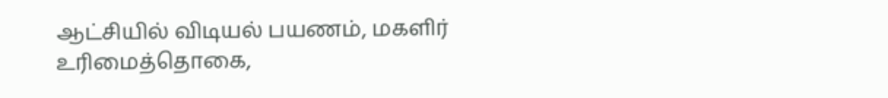ஆட்சியில் விடியல் பயணம், மகளிர் உரிமைத்தொகை,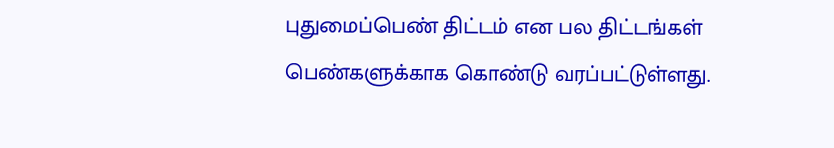புதுமைப்பெண் திட்டம் என பல திட்டங்கள் பெண்களுக்காக கொண்டு வரப்பட்டுள்ளது.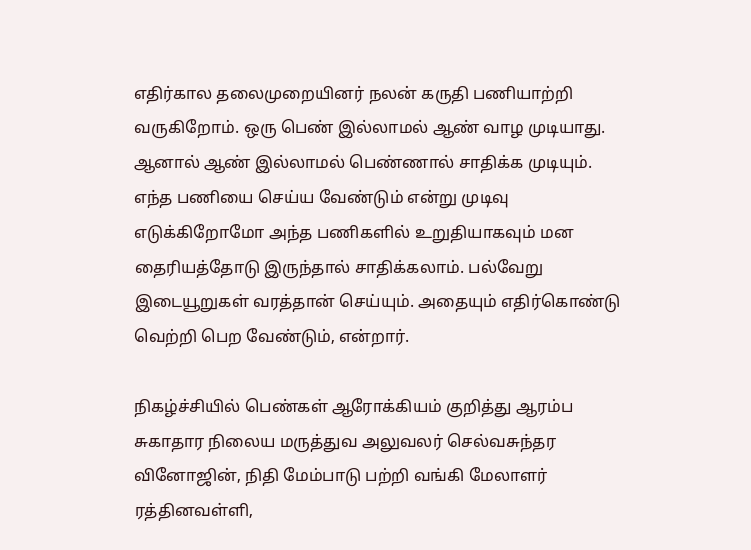எதிர்கால தலைமுறையினர் நலன் கருதி பணியாற்றி வருகிறோம். ஒரு பெண் இல்லாமல் ஆண் வாழ முடியாது. ஆனால் ஆண் இல்லாமல் பெண்ணால் சாதிக்க முடியும். எந்த பணியை செய்ய வேண்டும் என்று முடிவு எடுக்கிறோமோ அந்த பணிகளில் உறுதியாகவும் மன தைரியத்தோடு இருந்தால் சாதிக்கலாம். பல்வேறு இடையூறுகள் வரத்தான் செய்யும். அதையும் எதிர்கொண்டு வெற்றி பெற வேண்டும், என்றார்.

நிகழ்ச்சியில் பெண்கள் ஆரோக்கியம் குறித்து ஆரம்ப சுகாதார நிலைய மருத்துவ அலுவலர் செல்வசுந்தர வினோஜின், நிதி மேம்பாடு பற்றி வங்கி மேலாளர் ரத்தினவள்ளி,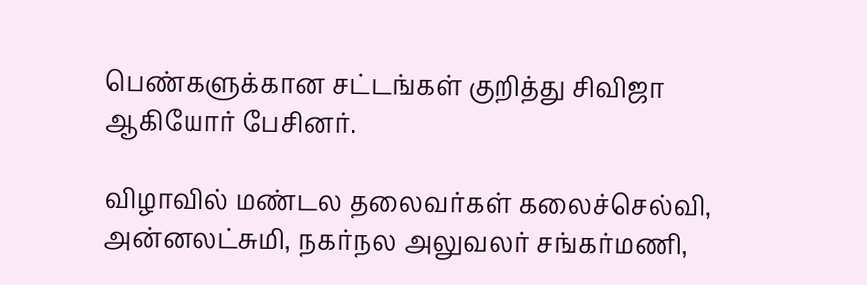பெண்களுக்கான சட்டங்கள் குறித்து சிவிஜா ஆகியோர் பேசினர்.

விழாவில் மண்டல தலைவர்கள் கலைச்செல்வி, அன்னலட்சுமி, நகர்நல அலுவலர் சங்கர்மணி,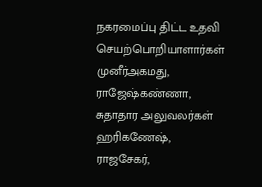நகரமைப்பு திட்ட உதவி செயற்பொறியாளார்கள் முனீர்அகமது, ராஜேஷ்கண்ணா, சுதாதார அலுவலர்கள் ஹரிகணேஷ், ராஜசேகர்,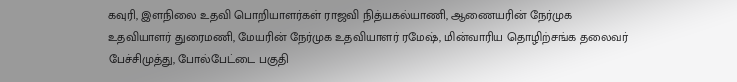கவுரி, இளநிலை உதவி பொறியாளர்கள் ராஜவி நித்யகல்யாணி, ஆணையரின் நேர்முக உதவியாளர் துரைமணி, மேயரின் நேர்முக உதவியாளர் ரமேஷ், மின்வாரிய தொழிற்சங்க தலைவர் பேச்சிமுத்து, போல்பேட்டை பகுதி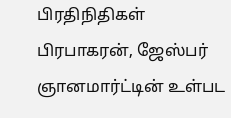பிரதிநிதிகள் பிரபாகரன், ஜேஸ்பர் ஞானமார்ட்டின் உள்பட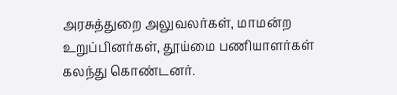அரசுத்துறை அலுவலர்கள், மாமன்ற உறுப்பினர்கள், தூய்மை பணியாளர்கள் கலந்து கொண்டனர்.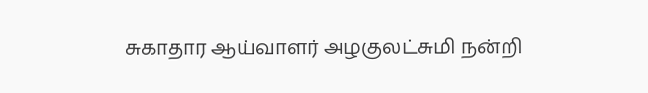சுகாதார ஆய்வாளர் அழகுலட்சுமி நன்றி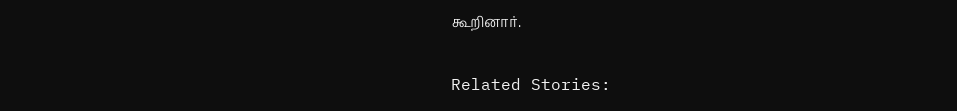கூறினார்.

Related Stories: